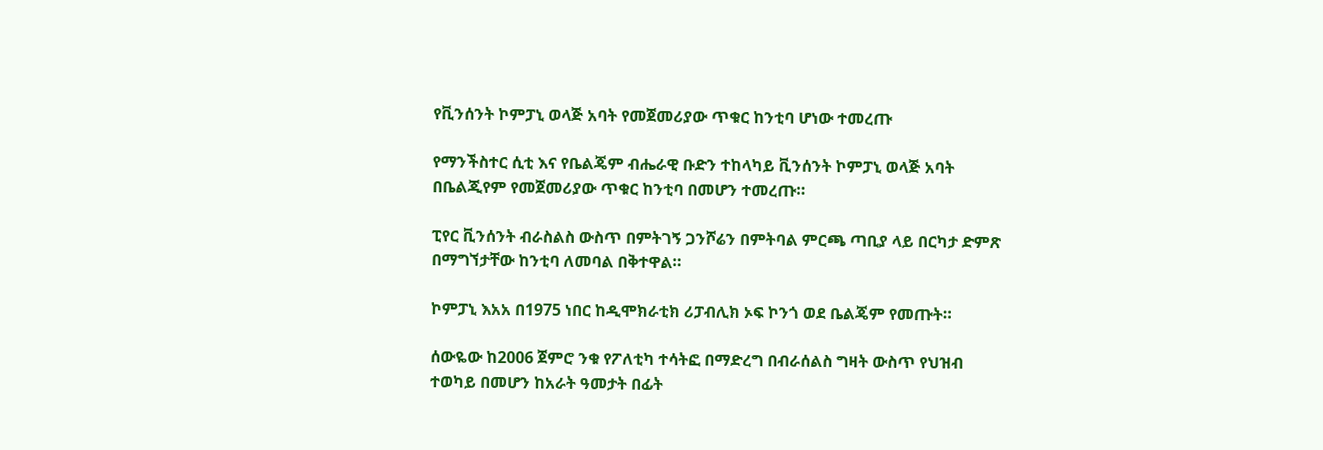የቪንሰንት ኮምፓኒ ወላጅ አባት የመጀመሪያው ጥቁር ከንቲባ ሆነው ተመረጡ

የማንችስተር ሲቲ እና የቤልጄም ብሔራዊ ቡድን ተከላካይ ቪንሰንት ኮምፓኒ ወላጅ አባት በቤልጂየም የመጀመሪያው ጥቁር ከንቲባ በመሆን ተመረጡ።

ፒየር ቪንሰንት ብራስልስ ውስጥ በምትገኝ ጋንሾሬን በምትባል ምርጫ ጣቢያ ላይ በርካታ ድምጽ በማግኘታቸው ከንቲባ ለመባል በቅተዋል።

ኮምፓኒ እአአ በ1975 ነበር ከዲሞክራቲክ ሪፓብሊክ ኦፍ ኮንጎ ወደ ቤልጄም የመጡት።

ሰውዬው ከ2006 ጀምሮ ንቁ የፖለቲካ ተሳትፎ በማድረግ በብራሰልስ ግዛት ውስጥ የህዝብ ተወካይ በመሆን ከአራት ዓመታት በፊት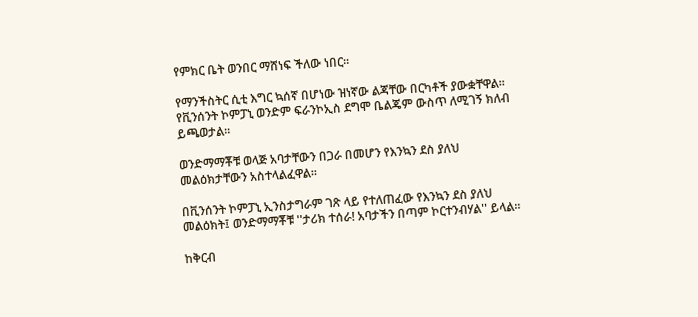የምክር ቤት ወንበር ማሸነፍ ችለው ነበር።

የማንችስትር ሲቲ እግር ኳሰኛ በሆነው ዝነኛው ልጃቸው በርካቶች ያውቋቸዋል። የቪንሰንት ኮምፓኒ ወንድም ፍራንኮኢስ ደግሞ ቤልጄም ውስጥ ለሚገኝ ክለብ ይጫወታል።

ወንድማማቾቹ ወላጅ አባታቸውን በጋራ በመሆን የእንኳን ደስ ያለህ መልዕክታቸውን አስተላልፈዋል።

በቪንሰንት ኮምፓኒ ኢንስታግራም ገጽ ላይ የተለጠፈው የእንኳን ደስ ያለህ መልዕክት፤ ወንድማማቾቹ ''ታሪክ ተሰራ! አባታችን በጣም ኮርተንብሃል'' ይላል።

ከቅርብ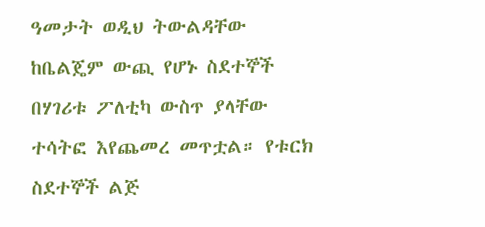ዓመታት ወዲህ ትውልዳቸው ከቤልጄም ውጪ የሆኑ ስደተኞች በሃገሪቱ ፖለቲካ ውስጥ ያላቸው ተሳትፎ እየጨመረ መጥቷል። የቱርክ ስደተኞች ልጅ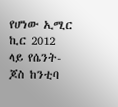የሆነው ኢሚር ኪር 2012 ላይ የሴንት-ጆስ ከንቲባ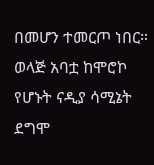በመሆን ተመርጦ ነበር። ወላጅ አባቷ ከሞሮኮ የሆኑት ናዲያ ሳሚኔት ደግሞ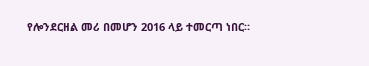የሎንደርዘል መሪ በመሆን 2016 ላይ ተመርጣ ነበር።